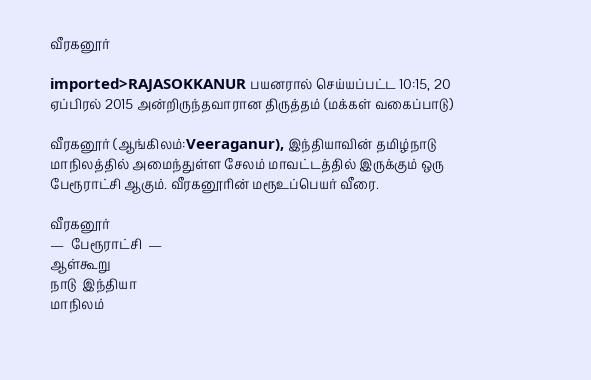வீரகனூர்

imported>RAJASOKKANUR பயனரால் செய்யப்பட்ட 10:15, 20 ஏப்பிரல் 2015 அன்றிருந்தவாரான திருத்தம் (மக்கள் வகைப்பாடு)

வீரகனூர் (ஆங்கிலம்:Veeraganur), இந்தியாவின் தமிழ்நாடு மாநிலத்தில் அமைந்துள்ள சேலம் மாவட்டத்தில் இருக்கும் ஒரு பேரூராட்சி ஆகும். வீரகனூரின் மரூஉப்பெயர் வீரை.

வீரகனூர்
—  பேரூராட்சி  —
ஆள்கூறு
நாடு  இந்தியா
மாநிலம்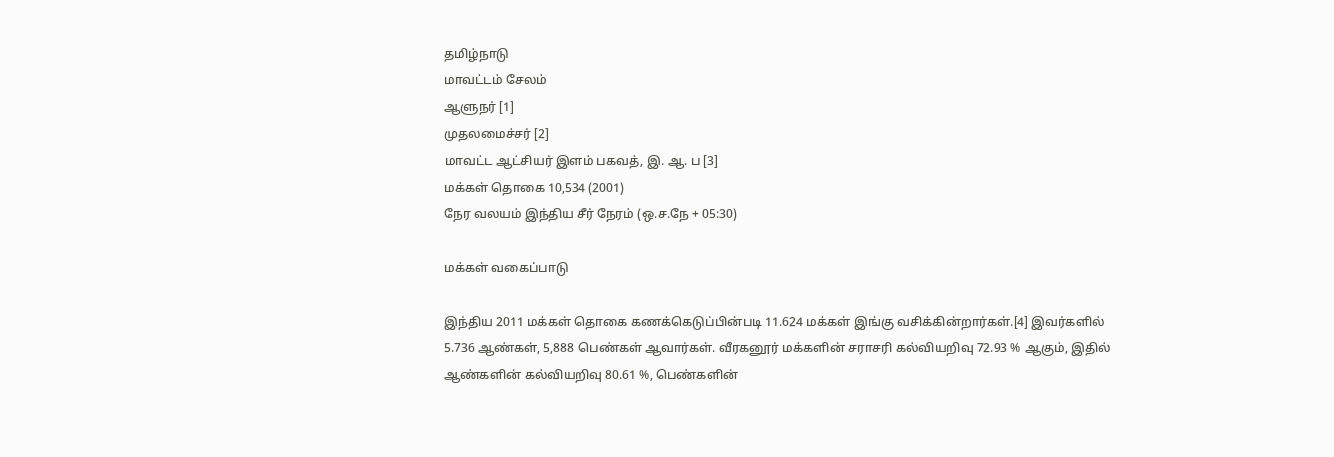தமிழ்நாடு
மாவட்டம் சேலம்
ஆளுநர் [1]
முதலமைச்சர் [2]
மாவட்ட ஆட்சியர் இளம் பகவத், இ. ஆ. ப [3]
மக்கள் தொகை 10,534 (2001)
நேர வலயம் இந்திய சீர் நேரம் (ஒ.ச.நே + 05:30)

மக்கள் வகைப்பாடு

இந்திய 2011 மக்கள் தொகை கணக்கெடுப்பின்படி 11.624 மக்கள் இங்கு வசிக்கின்றார்கள்.[4] இவர்களில் 5.736 ஆண்கள், 5,888 பெண்கள் ஆவார்கள். வீரகனூர் மக்களின் சராசரி கல்வியறிவு 72.93 % ஆகும், இதில் ஆண்களின் கல்வியறிவு 80.61 %, பெண்களின்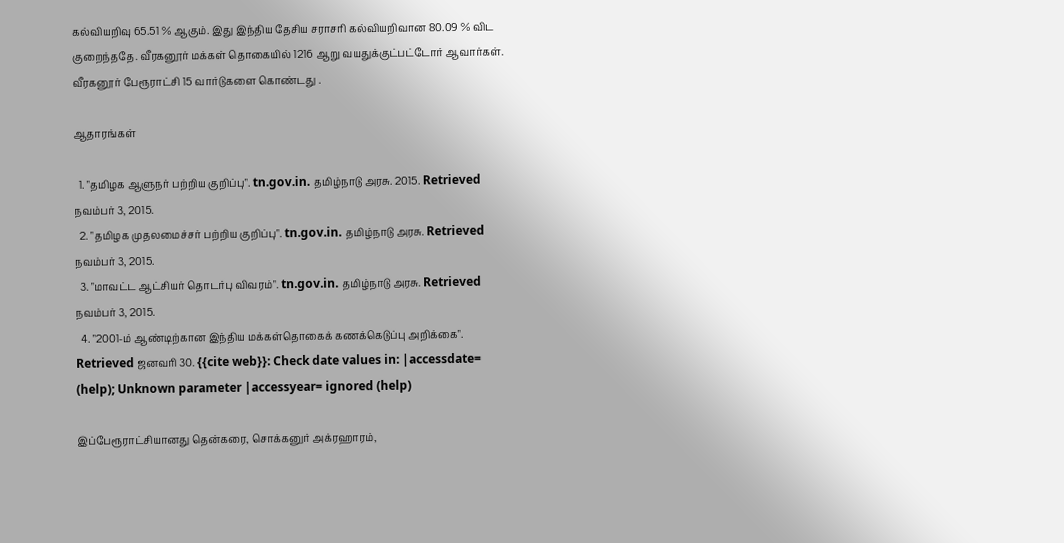கல்வியறிவு 65.51 % ஆகும். இது இந்திய தேசிய சராசரி கல்வியறிவான 80.09 % விட குறைந்ததே. வீரகனூர் மக்கள் தொகையில் 1216 ஆறு வயதுக்குட்பட்டோர் ஆவார்கள். வீரகனூர் பேரூராட்சி 15 வார்டுகளை கொண்டது .

ஆதாரங்கள்

  1. "தமிழக ஆளுநர் பற்றிய குறிப்பு". tn.gov.in. தமிழ்நாடு அரசு. 2015. Retrieved நவம்பர் 3, 2015.
  2. "தமிழக முதலமைச்சர் பற்றிய குறிப்பு". tn.gov.in. தமிழ்நாடு அரசு. Retrieved நவம்பர் 3, 2015.
  3. "மாவட்ட ஆட்சியர் தொடர்பு விவரம்". tn.gov.in. தமிழ்நாடு அரசு. Retrieved நவம்பர் 3, 2015.
  4. "2001-ம் ஆண்டிற்கான இந்திய மக்கள்தொகைக் கணக்கெடுப்பு அறிக்கை". Retrieved ஜனவரி 30. {{cite web}}: Check date values in: |accessdate= (help); Unknown parameter |accessyear= ignored (help)

இப்பேரூராட்சியானது தென்கரை, சொக்கனுர் அக்ரஹாரம்,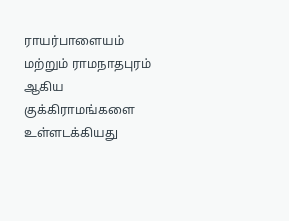ராயர்பாளையம் மற்றும் ராமநாதபுரம் ஆகிய குக்கிராமங்களை உள்ளடக்கியது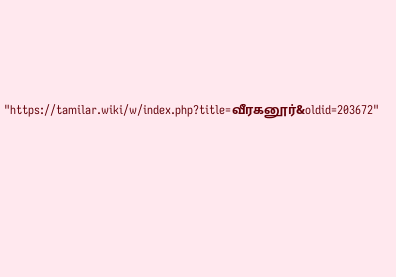"https://tamilar.wiki/w/index.php?title=வீரகனூர்&oldid=203672"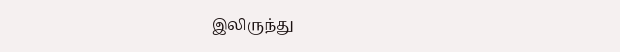இலிருந்து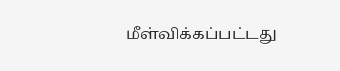மீள்விக்கப்பட்டது